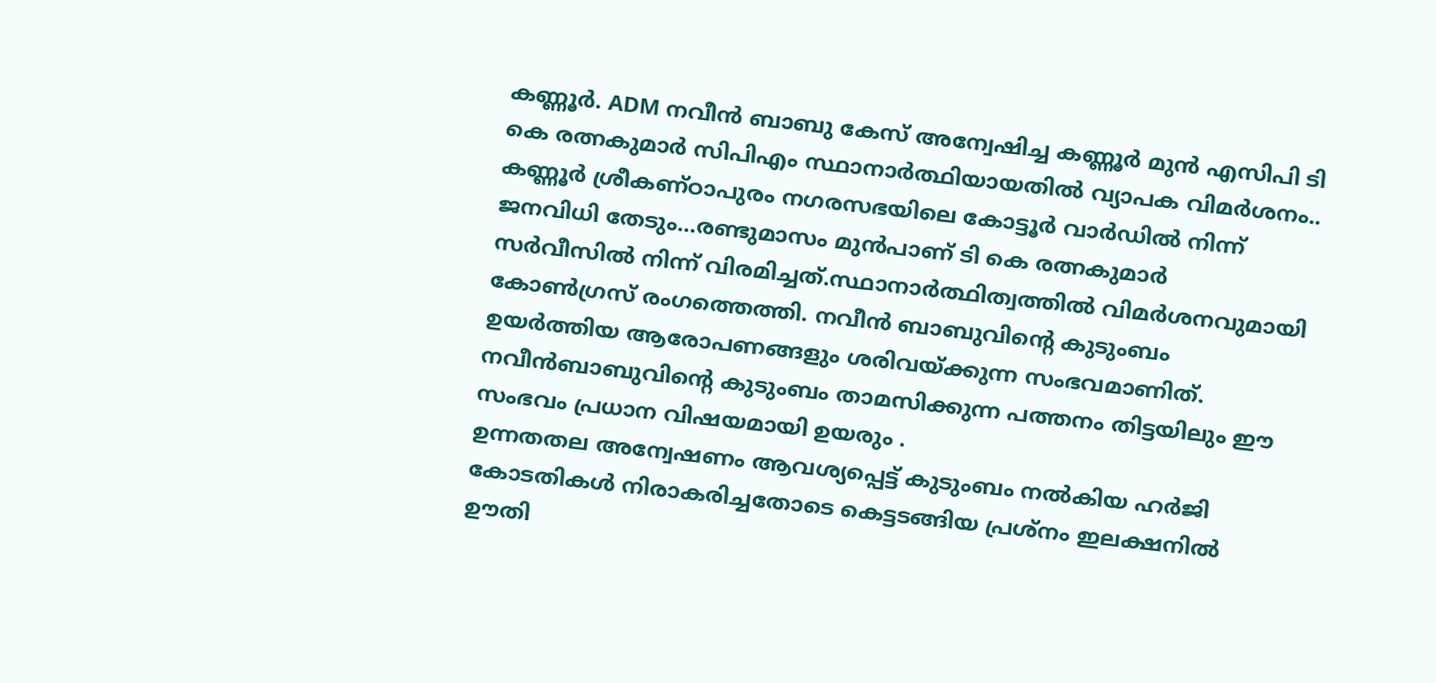കണ്ണൂർ. ADM നവീൻ ബാബു കേസ് അന്വേഷിച്ച കണ്ണൂർ മുൻ എസിപി ടി കെ രത്നകുമാർ സിപിഎം സ്ഥാനാർത്ഥിയായതിൽ വ്യാപക വിമർശനം.. കണ്ണൂർ ശ്രീകണ്ഠാപുരം നഗരസഭയിലെ കോട്ടൂർ വാർഡിൽ നിന്ന് ജനവിധി തേടും…രണ്ടുമാസം മുൻപാണ് ടി കെ രത്നകുമാർ സർവീസിൽ നിന്ന് വിരമിച്ചത്.സ്ഥാനാർത്ഥിത്വത്തിൽ വിമർശനവുമായി കോൺഗ്രസ് രംഗത്തെത്തി. നവീൻ ബാബുവിൻ്റെ കുടുംബം ഉയർത്തിയ ആരോപണങ്ങളും ശരിവയ്ക്കുന്ന സംഭവമാണിത്. നവീൻബാബുവിൻ്റെ കുടുംബം താമസിക്കുന്ന പത്തനം തിട്ടയിലും ഈ സംഭവം പ്രധാന വിഷയമായി ഉയരും .
ഉന്നതതല അന്വേഷണം ആവശ്യപ്പെട്ട് കുടുംബം നൽകിയ ഹർജി കോടതികൾ നിരാകരിച്ചതോടെ കെട്ടടങ്ങിയ പ്രശ്നം ഇലക്ഷനിൽ ഊതി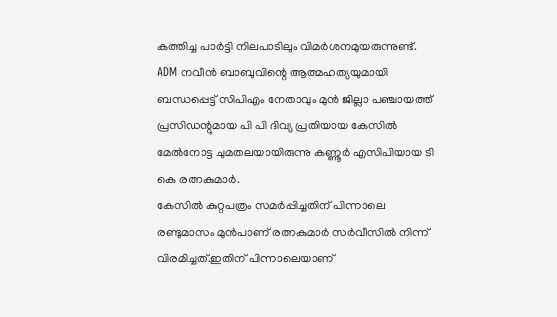കത്തിച്ച പാർട്ടി നിലപാടിലും വിമർശനമുയരുന്നുണ്ട്.
ADM നവീൻ ബാബുവിന്റെ ആത്മഹത്യയുമായി ബന്ധപ്പെട്ട് സിപിഎം നേതാവും മുൻ ജില്ലാ പഞ്ചായത്ത് പ്രസിഡന്റുമായ പി പി ദിവ്യ പ്രതിയായ കേസിൽ മേൽനോട്ട ചുമതലയായിരുന്നു കണ്ണൂർ എസിപിയായ ടി കെ രത്നകുമാർ.
കേസിൽ കുറ്റപത്രം സമർപ്പിച്ചതിന് പിന്നാലെ രണ്ടുമാസം മുൻപാണ് രത്നകുമാർ സർവീസിൽ നിന്ന് വിരമിച്ചത്.ഇതിന് പിന്നാലെയാണ്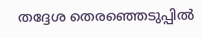തദ്ദേശ തെരഞ്ഞെടുപ്പിൽ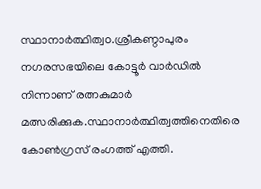സ്ഥാനാർത്ഥിത്വo.ശ്രീകണ്ഠാപുരം നഗരസഭയിലെ കോട്ടൂർ വാർഡിൽ നിന്നാണ് രത്നകുമാർ മത്സരിക്കുക.സ്ഥാനാർത്ഥിത്വത്തിനെതിരെ കോൺഗ്രസ് രംഗത്ത് എത്തി.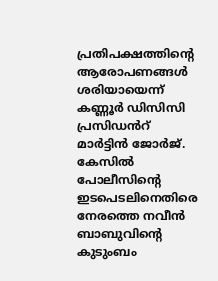പ്രതിപക്ഷത്തിന്റെ ആരോപണങ്ങൾ ശരിയായെന്ന് കണ്ണൂർ ഡിസിസി പ്രസിഡൻറ് മാർട്ടിൻ ജോർജ്.
കേസിൽ പോലീസിൻ്റെ ഇടപെടലിനെതിരെ നേരത്തെ നവീൻ ബാബുവിന്റെ കുടുംബം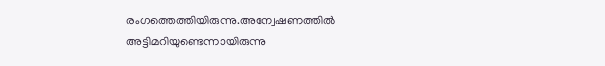രംഗത്തെത്തിയിരുന്നു.അന്വേഷണത്തിൽ അട്ടിമറിയുണ്ടെന്നായിരുന്നു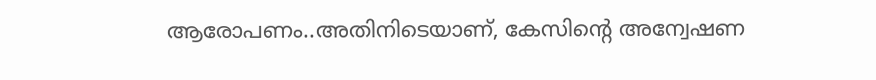ആരോപണം..അതിനിടെയാണ്, കേസിന്റെ അന്വേഷണ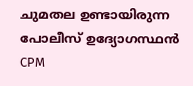ചുമതല ഉണ്ടായിരുന്ന പോലീസ് ഉദ്യോഗസ്ഥൻ CPM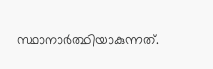സ്ഥാനാർത്ഥിയാകുന്നത്.